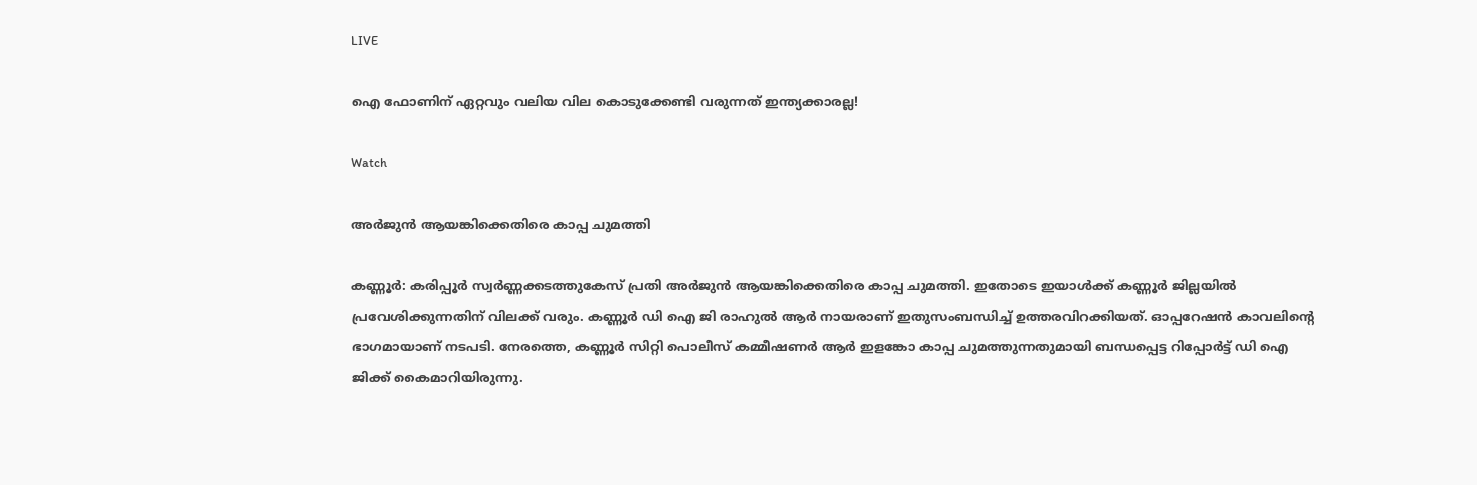LIVE

ഐ ഫോണിന് ഏറ്റവും വലിയ വില കൊടുക്കേണ്ടി വരുന്നത് ഇന്ത്യക്കാരല്ല!

Watch

അര്‍ജുന്‍ ആയങ്കിക്കെതിരെ കാപ്പ ചുമത്തി

കണ്ണൂര്‍: കരിപ്പൂര്‍ സ്വര്‍ണ്ണക്കടത്തുകേസ് പ്രതി അര്‍ജുന്‍ ആയങ്കിക്കെതിരെ കാപ്പ ചുമത്തി. ഇതോടെ ഇയാള്‍ക്ക് കണ്ണൂര്‍ ജില്ലയില്‍ പ്രവേശിക്കുന്നതിന് വിലക്ക് വരും. കണ്ണൂര്‍ ഡി ഐ ജി രാഹുല്‍ ആര്‍ നായരാണ് ഇതുസംബന്ധിച്ച് ഉത്തരവിറക്കിയത്. ഓപ്പറേഷന്‍ കാവലിന്റെ ഭാഗമായാണ് നടപടി. നേരത്തെ, കണ്ണൂര്‍ സിറ്റി പൊലീസ് കമ്മീഷണര്‍ ആര്‍ ഇളങ്കോ കാപ്പ ചുമത്തുന്നതുമായി ബന്ധപ്പെട്ട റിപ്പോര്‍ട്ട് ഡി ഐ ജിക്ക് കൈമാറിയിരുന്നു.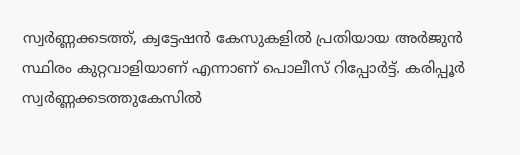സ്വര്‍ണ്ണക്കടത്ത്, ക്വട്ടേഷന്‍ കേസുകളില്‍ പ്രതിയായ അര്‍ജുന്‍ സ്ഥിരം കുറ്റവാളിയാണ് എന്നാണ് പൊലീസ് റിപ്പോര്‍ട്ട്. കരിപ്പൂര്‍ സ്വര്‍ണ്ണക്കടത്തുകേസില്‍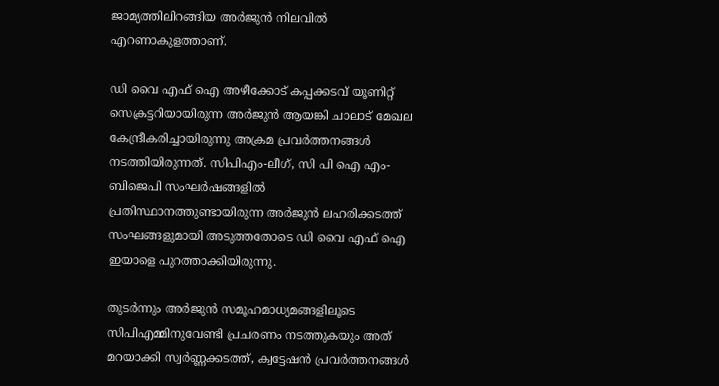ജാമ്യത്തിലിറങ്ങിയ അര്‍ജുന്‍ നിലവില്‍ എറണാകുളത്താണ്.

ഡി വൈ എഫ് ഐ അഴീക്കോട് കപ്പക്കടവ് യൂണിറ്റ് സെക്രട്ടറിയായിരുന്ന അര്‍ജുന്‍ ആയങ്കി ചാലാട് മേഖല കേന്ദ്രീകരിച്ചായിരുന്നു അക്രമ പ്രവര്‍ത്തനങ്ങള്‍ നടത്തിയിരുന്നത്. സിപിഎം-ലീഗ്, സി പി ഐ എം- ബിജെപി സംഘര്‍ഷങ്ങളില്‍ പ്രതിസ്ഥാനത്തുണ്ടായിരുന്ന അര്‍ജുന്‍ ലഹരിക്കടത്ത് സംഘങ്ങളുമായി അടുത്തതോടെ ഡി വൈ എഫ് ഐ ഇയാളെ പുറത്താക്കിയിരുന്നു.

തുടര്‍ന്നും അർജുന്‍ സമൂഹമാധ്യമങ്ങളിലൂടെ സിപിഎമ്മിനുവേണ്ടി പ്രചരണം നടത്തുകയും അത് മറയാക്കി സ്വര്‍ണ്ണക്കടത്ത്, ക്വട്ടേഷന്‍ പ്രവര്‍ത്തനങ്ങള്‍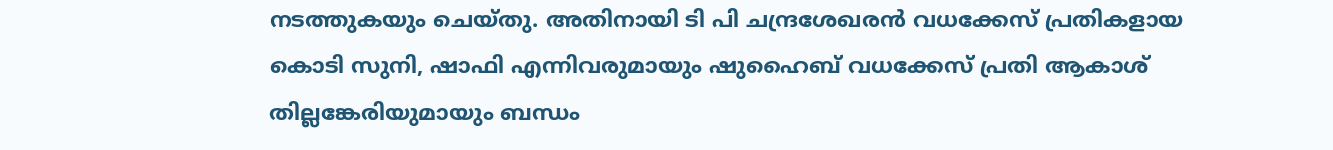നടത്തുകയും ചെയ്തു. അതിനായി ടി പി ചന്ദ്രശേഖരന്‍ വധക്കേസ് പ്രതികളായ കൊടി സുനി, ഷാഫി എന്നിവരുമായും ഷുഹൈബ് വധക്കേസ് പ്രതി ആകാശ് തില്ലങ്കേരിയുമായും ബന്ധം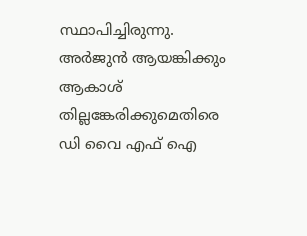സ്ഥാപിച്ചിരുന്നു. അര്‍ജുന്‍ ആയങ്കിക്കും ആകാശ് തില്ലങ്കേരിക്കുമെതിരെ ഡി വൈ എഫ് ഐ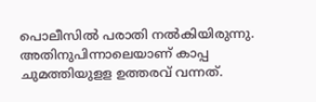പൊലീസില്‍ പരാതി നല്‍കിയിരുന്നു. അതിനുപിന്നാലെയാണ് കാപ്പ ചുമത്തിയുളള ഉത്തരവ് വന്നത്.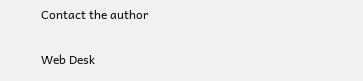Contact the author

Web Desk